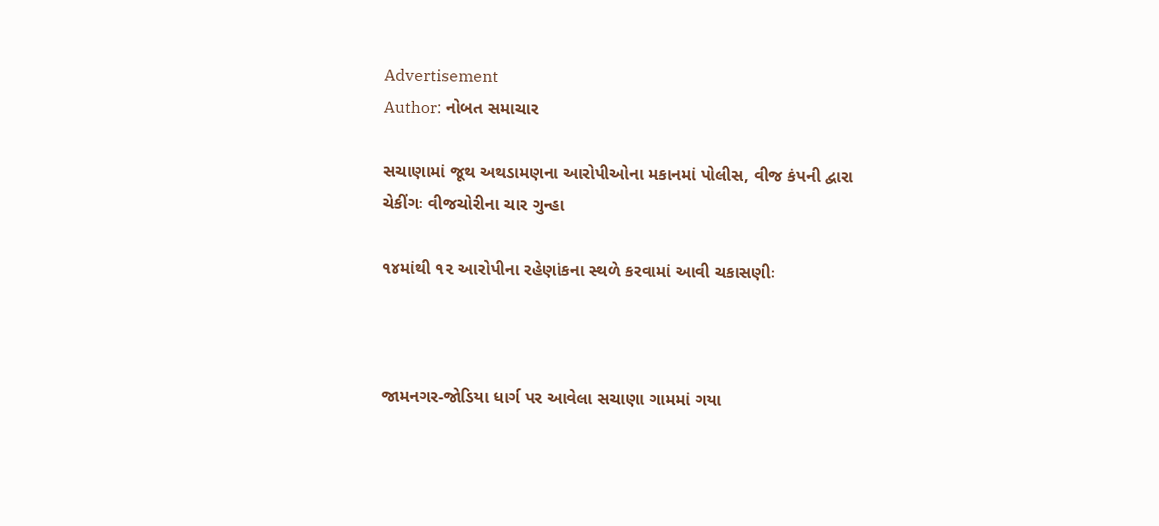Advertisement
Author: નોબત સમાચાર

સચાણામાં જૂથ અથડામણના આરોપીઓના મકાનમાં પોલીસ, વીજ કંપની દ્વારા ચેકીંગઃ વીજચોરીના ચાર ગુન્હા

૧૪માંથી ૧૨ આરોપીના રહેણાંકના સ્થળે કરવામાં આવી ચકાસણીઃ



જામનગર-જોડિયા ધાર્ગ પર આવેલા સચાણા ગામમાં ગયા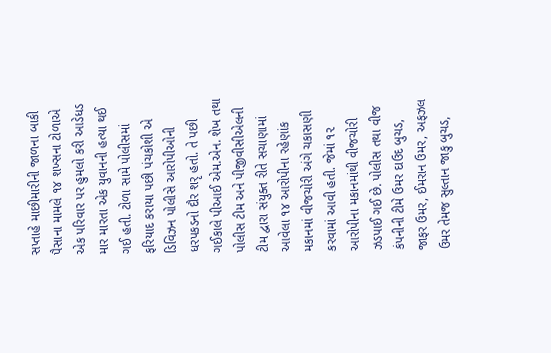સપ્તાહે માછીમારીની જાળના બાકી પૈસાના મામલે ૧૪ શખ્સના ટોળાએ એક પરિવાર પર હુમલો કરી આડેધડ માર મારતા એક યુવાનની હત્યા થઈ ગઈ હતી. ટોળા સામે પોલીસમાં ફરિયાદ કરાયા પછી પંચકોશી એ ડિવિઝન પોલીસે આરોપીઓની ધરપકડનો દૌર શરૃ હતો. તે પછી ગઈકાલે પીઆઈ એમ.એન. શેખ તથા પોલીસ ટીમ અને પીજીવીસીએલની ટીમ દ્વારા સંયુક્ત રીતે સચાણામાં આવેલા ૧૪ આરોપીના રહેણાંક મકાનમાં વીજચોરી અંગે ચકાસણી કરવામાં આવી હતી. જેમાં ૧૨ આરોપીના મકાનમાંથી વીજચોરી ઝડપાઈ ગઈ છે. પોલીસ તથા વીજ કંપનીની ટીમે ઉમર દાઉદ બુચડ, જાફર ઉમર, ઈમરાન ઉમર, અફઝલ ઉમર તેમજ સુલ્તાન જાકુ બુચડ,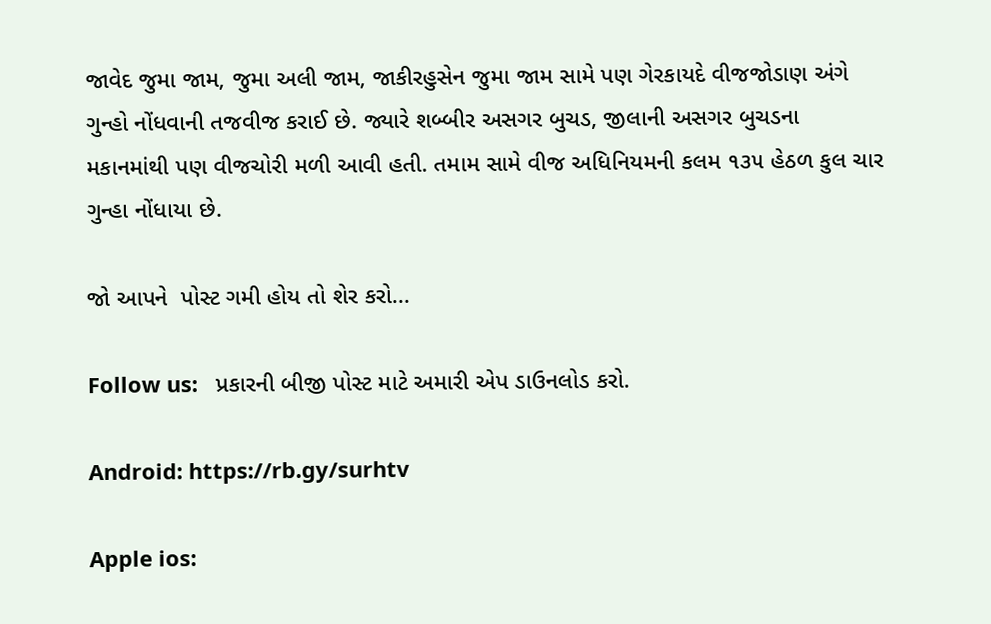જાવેદ જુમા જામ, જુમા અલી જામ, જાકીરહુસેન જુમા જામ સામે પણ ગેરકાયદે વીજજોડાણ અંગે ગુન્હો નોંધવાની તજવીજ કરાઈ છે. જ્યારે શબ્બીર અસગર બુચડ, જીલાની અસગર બુચડના મકાનમાંથી પણ વીજચોરી મળી આવી હતી. તમામ સામે વીજ અધિનિયમની કલમ ૧૩૫ હેઠળ કુલ ચાર ગુન્હા નોંધાયા છે.

જો આપને  પોસ્ટ ગમી હોય તો શેર કરો...

Follow us:   પ્રકારની બીજી પોસ્ટ માટે અમારી એપ ડાઉનલોડ કરો.

Android: https://rb.gy/surhtv

Apple ios: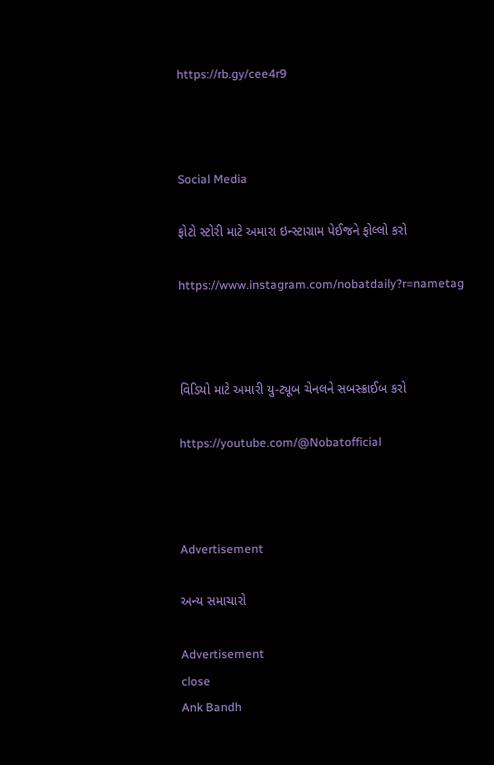https://rb.gy/cee4r9



Social Media

ફોટો સ્ટોરી માટે અમારા ઇન્સ્ટાગ્રામ પેઈજને ફોલ્લો કરો

https://www.instagram.com/nobatdaily?r=nametag



વિડિયો માટે અમારી યુ-ટ્યૂબ ચેનલને સબસ્ક્રાઈબ કરો

https://youtube.com/@Nobatofficial



Advertisement

અન્ય સમાચારો

Advertisement
close
Ank Bandh